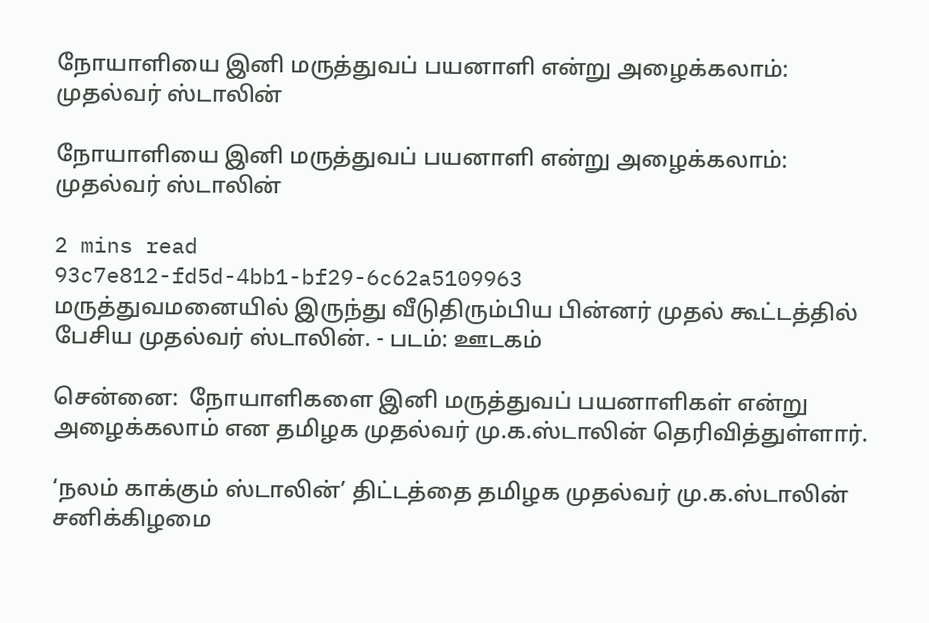நோயாளியை இனி மருத்துவப் பயனாளி என்று அழைக்கலாம்: முதல்வர் ஸ்டாலின்

நோயாளியை இனி மருத்துவப் பயனாளி என்று அழைக்கலாம்: முதல்வர் ஸ்டாலின்

2 mins read
93c7e812-fd5d-4bb1-bf29-6c62a5109963
மருத்துவமனையில் இருந்து வீடுதிரும்பிய பின்னர் முதல் கூட்டத்தில் பேசிய முதல்வர் ஸ்டாலின். - படம்: ஊடகம்

சென்னை:  நோயாளிகளை இனி மருத்துவப் பயனாளிகள் என்று அழைக்கலாம் என தமிழக முதல்வர் மு.க.ஸ்டாலின் தெரிவித்துள்ளார்.

‘நலம் காக்கும் ஸ்டாலின்’ திட்டத்தை தமிழக முதல்வர் மு.க.ஸ்டாலின் சனிக்கிழமை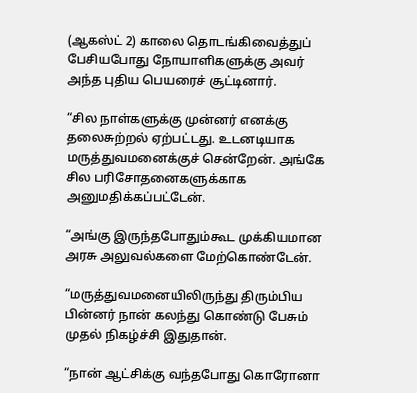(ஆகஸ்ட் 2) காலை தொடங்கிவைத்துப் பேசியபோது நோயாளிகளுக்கு அவர் அந்த புதிய பெயரைச் சூட்டினார்.

“சில நாள்களுக்கு முன்னர் எனக்கு தலைசுற்றல் ஏற்பட்டது. உடனடியாக மருத்துவமனைக்குச் சென்றேன். அங்கே சில பரிசோதனைகளுக்காக அனுமதிக்கப்பட்டேன்.

“அங்கு இருந்தபோதும்கூட முக்கியமான அரசு அலுவல்களை மேற்கொண்டேன்.

“மருத்துவமனையிலிருந்து திரும்பிய பின்னர் நான் கலந்து கொண்டு பேசும் முதல் நிகழ்ச்சி இதுதான்.

“நான் ஆட்சிக்கு வந்தபோது கொரோனா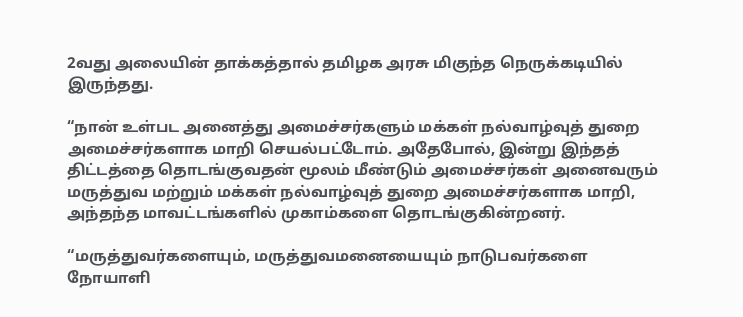2வது அலையின் தாக்கத்தால் தமிழக அரசு மிகுந்த நெருக்கடியில் இருந்தது.

“நான் உள்பட அனைத்து அமைச்சர்களும் மக்கள் நல்வாழ்வுத் துறை அமைச்சர்களாக மாறி செயல்பட்டோம். அதேபோல், இன்று இந்தத் திட்டத்தை தொடங்குவதன் மூலம் மீண்டும் அமைச்சர்கள் அனைவரும் மருத்துவ மற்றும் மக்கள் நல்வாழ்வுத் துறை அமைச்சர்களாக மாறி, அந்தந்த மாவட்டங்களில் முகாம்களை தொடங்குகின்றனர்.

“மருத்துவர்களையும், மருத்துவமனையையும் நாடுபவர்களை நோயாளி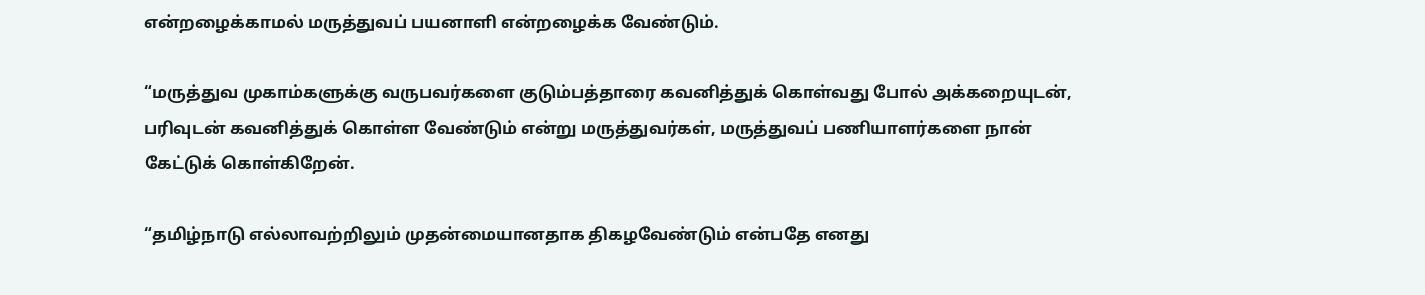என்றழைக்காமல் மருத்துவப் பயனாளி என்றழைக்க வேண்டும்.

“மருத்துவ முகாம்களுக்கு வருபவர்களை குடும்பத்தாரை கவனித்துக் கொள்வது போல் அக்கறையுடன், பரிவுடன் கவனித்துக் கொள்ள வேண்டும் என்று மருத்துவர்கள், மருத்துவப் பணியாளர்களை நான் கேட்டுக் கொள்கிறேன்.

“தமிழ்நாடு எல்லாவற்றிலும் முதன்மையானதாக திகழவேண்டும் என்பதே எனது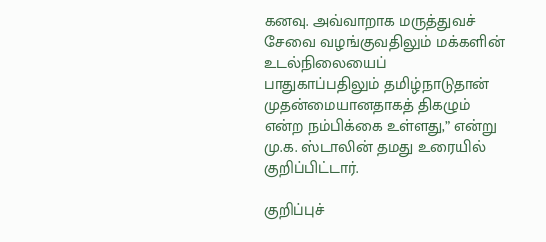கனவு. அவ்வாறாக மருத்துவச் சேவை வழங்குவதிலும் மக்களின் உடல்நிலையைப் பாதுகாப்பதிலும் தமிழ்நாடுதான் முதன்மையானதாகத் திகழும் என்ற நம்பிக்கை உள்ளது,” என்று மு.க. ஸ்டாலின் தமது உரையில் குறிப்பிட்டார்.

குறிப்புச்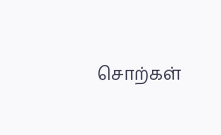சொற்கள்